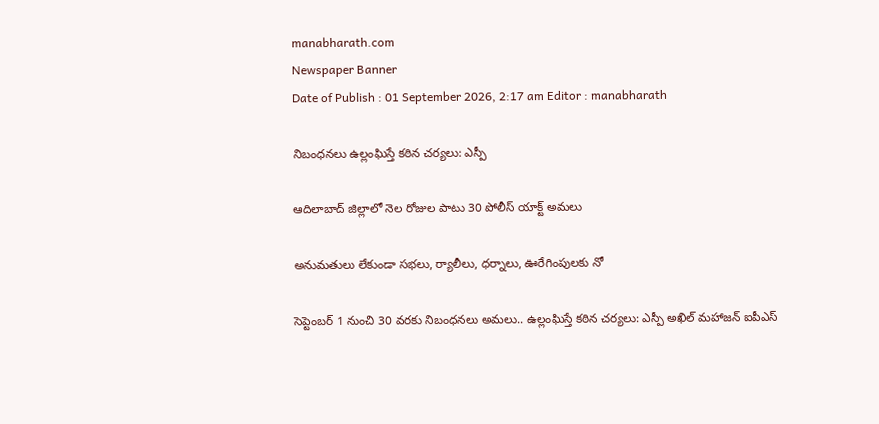manabharath.com
Newspaper Banner
Date of Publish : 01 September 2026, 2:17 am Editor : manabharath

నిబంధనలు ఉల్లంఘిస్తే కఠిన చర్యలు: ఎస్పీ

ఆదిలాబాద్ జిల్లాలో నెల రోజుల పాటు 30 పోలీస్ యాక్ట్ అమలు

అనుమతులు లేకుండా సభలు, ర్యాలీలు, ధర్నాలు, ఊరేగింపులకు నో

సెప్టెంబర్ 1 నుంచి 30 వరకు నిబంధనలు అమలు.. ఉల్లంఘిస్తే కఠిన చర్యలు: ఎస్పీ అఖిల్ మహాజన్ ఐపీఎస్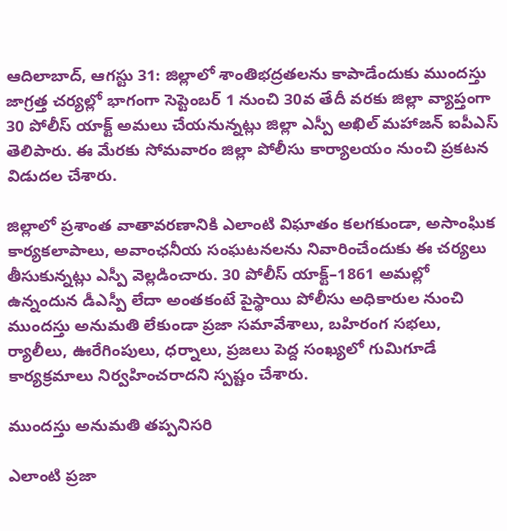ఆదిలాబాద్, ఆగస్టు 31: జిల్లాలో శాంతిభద్రతలను కాపాడేందుకు ముందస్తు జాగ్రత్త చర్యల్లో భాగంగా సెప్టెంబర్ 1 నుంచి 30వ తేదీ వరకు జిల్లా వ్యాప్తంగా 30 పోలీస్ యాక్ట్ అమలు చేయనున్నట్లు జిల్లా ఎస్పీ అఖిల్ మహాజన్ ఐపీఎస్ తెలిపారు. ఈ మేరకు సోమవారం జిల్లా పోలీసు కార్యాలయం నుంచి ప్రకటన విడుదల చేశారు.

జిల్లాలో ప్రశాంత వాతావరణానికి ఎలాంటి విఘాతం కలగకుండా, అసాంఘిక కార్యకలాపాలు, అవాంఛనీయ సంఘటనలను నివారించేందుకు ఈ చర్యలు తీసుకున్నట్లు ఎస్పీ వెల్లడించారు. 30 పోలీస్ యాక్ట్–1861 అమల్లో ఉన్నందున డీఎస్పీ లేదా అంతకంటే పైస్థాయి పోలీసు అధికారుల నుంచి ముందస్తు అనుమతి లేకుండా ప్రజా సమావేశాలు, బహిరంగ సభలు, ర్యాలీలు, ఊరేగింపులు, ధర్నాలు, ప్రజలు పెద్ద సంఖ్యలో గుమిగూడే కార్యక్రమాలు నిర్వహించరాదని స్పష్టం చేశారు.

ముందస్తు అనుమతి తప్పనిసరి

ఎలాంటి ప్రజా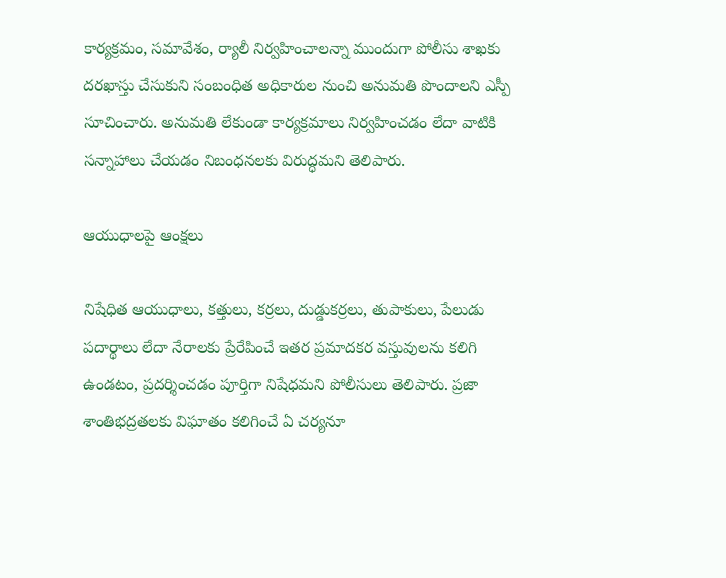కార్యక్రమం, సమావేశం, ర్యాలీ నిర్వహించాలన్నా ముందుగా పోలీసు శాఖకు దరఖాస్తు చేసుకుని సంబంధిత అధికారుల నుంచి అనుమతి పొందాలని ఎస్పీ సూచించారు. అనుమతి లేకుండా కార్యక్రమాలు నిర్వహించడం లేదా వాటికి సన్నాహాలు చేయడం నిబంధనలకు విరుద్ధమని తెలిపారు.

ఆయుధాలపై ఆంక్షలు

నిషేధిత ఆయుధాలు, కత్తులు, కర్రలు, దుడ్డుకర్రలు, తుపాకులు, పేలుడు పదార్థాలు లేదా నేరాలకు ప్రేరేపించే ఇతర ప్రమాదకర వస్తువులను కలిగి ఉండటం, ప్రదర్శించడం పూర్తిగా నిషేధమని పోలీసులు తెలిపారు. ప్రజా శాంతిభద్రతలకు విఘాతం కలిగించే ఏ చర్యనూ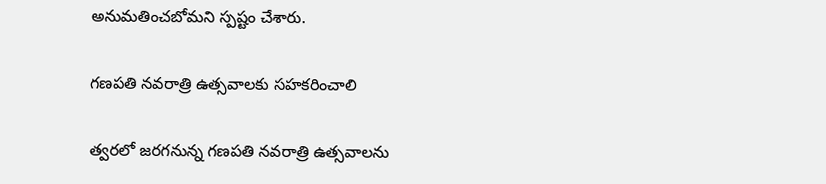అనుమతించబోమని స్పష్టం చేశారు.

గణపతి నవరాత్రి ఉత్సవాలకు సహకరించాలి

త్వరలో జరగనున్న గణపతి నవరాత్రి ఉత్సవాలను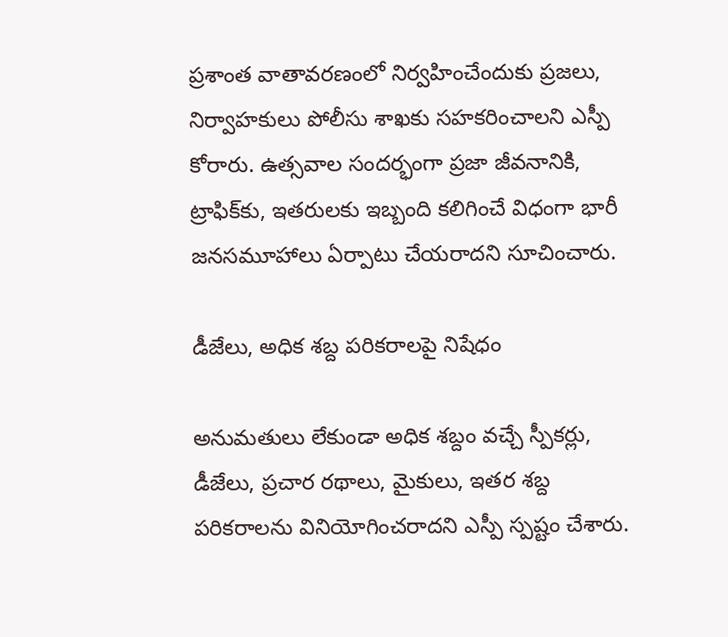ప్రశాంత వాతావరణంలో నిర్వహించేందుకు ప్రజలు, నిర్వాహకులు పోలీసు శాఖకు సహకరించాలని ఎస్పీ కోరారు. ఉత్సవాల సందర్భంగా ప్రజా జీవనానికి, ట్రాఫిక్‌కు, ఇతరులకు ఇబ్బంది కలిగించే విధంగా భారీ జనసమూహాలు ఏర్పాటు చేయరాదని సూచించారు.

డీజేలు, అధిక శబ్ద పరికరాలపై నిషేధం

అనుమతులు లేకుండా అధిక శబ్దం వచ్చే స్పీకర్లు, డీజేలు, ప్రచార రథాలు, మైకులు, ఇతర శబ్ద పరికరాలను వినియోగించరాదని ఎస్పీ స్పష్టం చేశారు.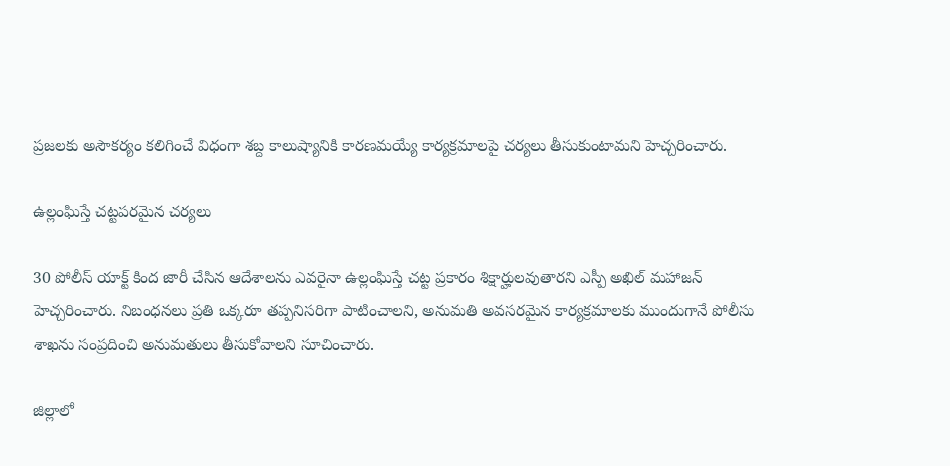ప్రజలకు అసౌకర్యం కలిగించే విధంగా శబ్ద కాలుష్యానికి కారణమయ్యే కార్యక్రమాలపై చర్యలు తీసుకుంటామని హెచ్చరించారు.

ఉల్లంఘిస్తే చట్టపరమైన చర్యలు

30 పోలీస్ యాక్ట్ కింద జారీ చేసిన ఆదేశాలను ఎవరైనా ఉల్లంఘిస్తే చట్ట ప్రకారం శిక్షార్హులవుతారని ఎస్పీ అఖిల్ మహాజన్ హెచ్చరించారు. నిబంధనలు ప్రతి ఒక్కరూ తప్పనిసరిగా పాటించాలని, అనుమతి అవసరమైన కార్యక్రమాలకు ముందుగానే పోలీసు శాఖను సంప్రదించి అనుమతులు తీసుకోవాలని సూచించారు.

జిల్లాలో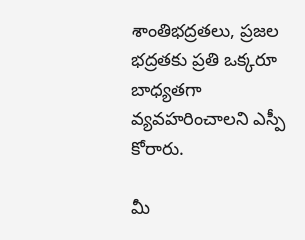శాంతిభద్రతలు, ప్రజల భద్రతకు ప్రతి ఒక్కరూ బాధ్యతగా వ్యవహరించాలని ఎస్పీ కోరారు.

మీ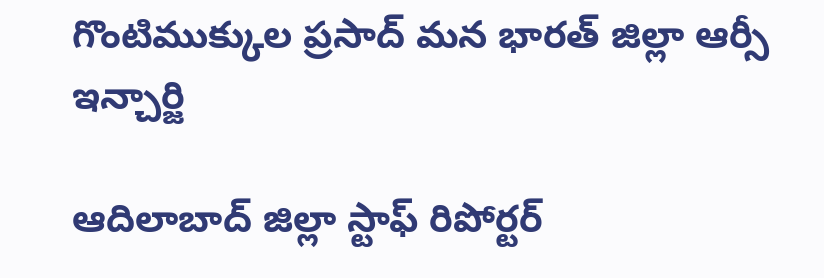గొంటిముక్కుల ప్రసాద్ మన భారత్ జిల్లా ఆర్సీ ఇన్చార్జి

ఆదిలాబాద్ జిల్లా స్టాఫ్ రిపోర్టర్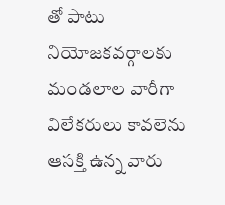తో పాటు నియోజకవర్గాలకు మండలాల వారీగా విలేకరులు కావలెను ఆసక్తి ఉన్న వారు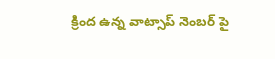క్రింద ఉన్న వాట్సాప్ నెంబర్ పై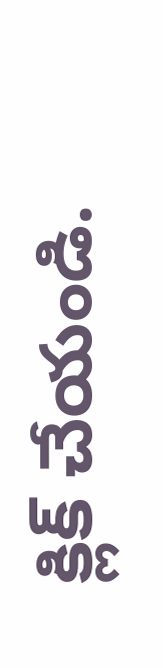క్లిక్ చేయండి.